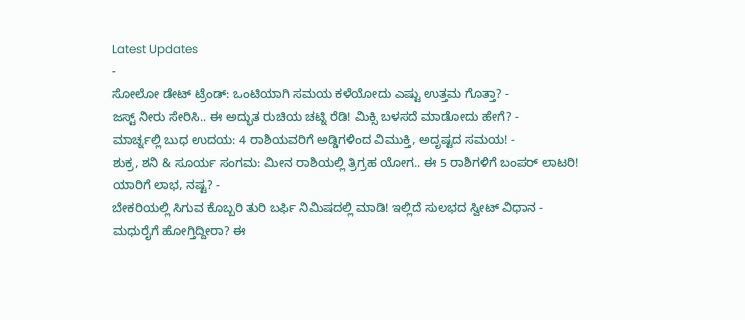Latest Updates
-
ಸೋಲೋ ಡೇಟ್ ಟ್ರೆಂಡ್: ಒಂಟಿಯಾಗಿ ಸಮಯ ಕಳೆಯೋದು ಎಷ್ಟು ಉತ್ತಮ ಗೊತ್ತಾ? -
ಜಸ್ಟ್ ನೀರು ಸೇರಿಸಿ.. ಈ ಅದ್ಭುತ ರುಚಿಯ ಚಟ್ನಿ ರೆಡಿ! ಮಿಕ್ಸಿ ಬಳಸದೆ ಮಾಡೋದು ಹೇಗೆ? -
ಮಾರ್ಚ್ನಲ್ಲಿ ಬುಧ ಉದಯ: 4 ರಾಶಿಯವರಿಗೆ ಅಡ್ಡಿಗಳಿಂದ ವಿಮುಕ್ತಿ, ಅದೃಷ್ಟದ ಸಮಯ! -
ಶುಕ್ರ, ಶನಿ & ಸೂರ್ಯ ಸಂಗಮ: ಮೀನ ರಾಶಿಯಲ್ಲಿ ತ್ರಿಗ್ರಹ ಯೋಗ.. ಈ 5 ರಾಶಿಗಳಿಗೆ ಬಂಪರ್ ಲಾಟರಿ! ಯಾರಿಗೆ ಲಾಭ, ನಷ್ಟ? -
ಬೇಕರಿಯಲ್ಲಿ ಸಿಗುವ ಕೊಬ್ಬರಿ ತುರಿ ಬರ್ಫಿ ನಿಮಿಷದಲ್ಲಿ ಮಾಡಿ! ಇಲ್ಲಿದೆ ಸುಲಭದ ಸ್ವೀಟ್ ವಿಧಾನ -
ಮಧುರೈಗೆ ಹೋಗ್ತಿದ್ದೀರಾ? ಈ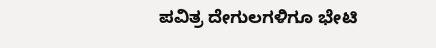ಪವಿತ್ರ ದೇಗುಲಗಳಿಗೂ ಭೇಟಿ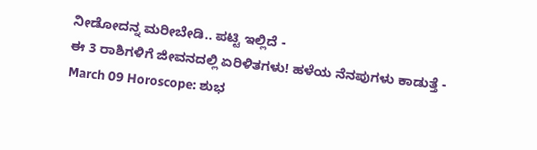ನೀಡೋದನ್ನ ಮರೀಬೇಡಿ.. ಪಟ್ಟಿ ಇಲ್ಲಿದೆ -
ಈ 3 ರಾಶಿಗಳಿಗೆ ಜೀವನದಲ್ಲಿ ಏರಿಳಿತಗಳು! ಹಳೆಯ ನೆನಪುಗಳು ಕಾಡುತ್ತೆ -
March 09 Horoscope: ಶುಭ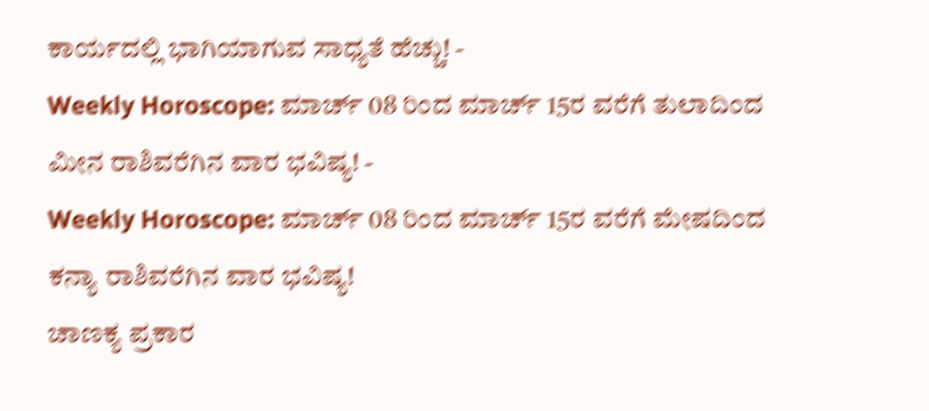ಕಾರ್ಯದಲ್ಲಿ ಭಾಗಿಯಾಗುವ ಸಾಧ್ಯತೆ ಹೆಚ್ಚು! -
Weekly Horoscope: ಮಾರ್ಚ್ 08 ರಿಂದ ಮಾರ್ಚ್ 15ರ ವರೆಗೆ ತುಲಾದಿಂದ ಮೀನ ರಾಶಿವರೆಗಿನ ವಾರ ಭವಿಷ್ಯ! -
Weekly Horoscope: ಮಾರ್ಚ್ 08 ರಿಂದ ಮಾರ್ಚ್ 15ರ ವರೆಗೆ ಮೇಷದಿಂದ ಕನ್ಯಾ ರಾಶಿವರೆಗಿನ ವಾರ ಭವಿಷ್ಯ!
ಚಾಣಕ್ಯ ಪ್ರಕಾರ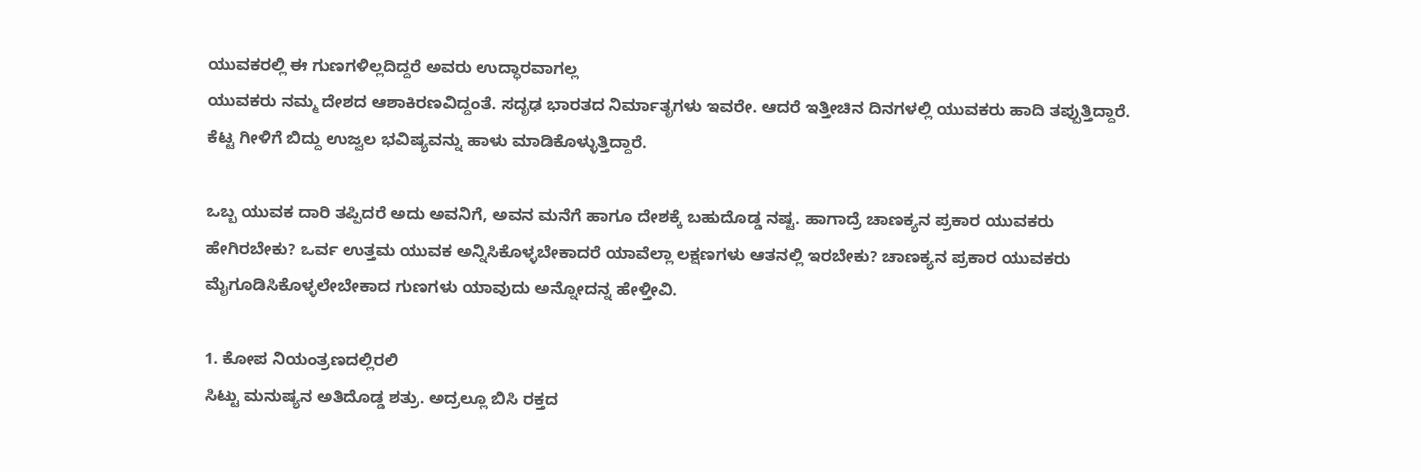ಯುವಕರಲ್ಲಿ ಈ ಗುಣಗಳಿಲ್ಲದಿದ್ದರೆ ಅವರು ಉದ್ಧಾರವಾಗಲ್ಲ
ಯುವಕರು ನಮ್ಮ ದೇಶದ ಆಶಾಕಿರಣವಿದ್ದಂತೆ. ಸದೃಢ ಭಾರತದ ನಿರ್ಮಾತೃಗಳು ಇವರೇ. ಆದರೆ ಇತ್ತೀಚಿನ ದಿನಗಳಲ್ಲಿ ಯುವಕರು ಹಾದಿ ತಪ್ಪುತ್ತಿದ್ದಾರೆ. ಕೆಟ್ಟ ಗೀಳಿಗೆ ಬಿದ್ದು ಉಜ್ವಲ ಭವಿಷ್ಯವನ್ನು ಹಾಳು ಮಾಡಿಕೊಳ್ಳುತ್ತಿದ್ದಾರೆ.

ಒಬ್ಬ ಯುವಕ ದಾರಿ ತಪ್ಪಿದರೆ ಅದು ಅವನಿಗೆ, ಅವನ ಮನೆಗೆ ಹಾಗೂ ದೇಶಕ್ಕೆ ಬಹುದೊಡ್ಡ ನಷ್ಟ. ಹಾಗಾದ್ರೆ ಚಾಣಕ್ಯನ ಪ್ರಕಾರ ಯುವಕರು ಹೇಗಿರಬೇಕು? ಒರ್ವ ಉತ್ತಮ ಯುವಕ ಅನ್ನಿಸಿಕೊಳ್ಳಬೇಕಾದರೆ ಯಾವೆಲ್ಲಾ ಲಕ್ಷಣಗಳು ಆತನಲ್ಲಿ ಇರಬೇಕು? ಚಾಣಕ್ಯನ ಪ್ರಕಾರ ಯುವಕರು ಮೈಗೂಡಿಸಿಕೊಳ್ಳಲೇಬೇಕಾದ ಗುಣಗಳು ಯಾವುದು ಅನ್ನೋದನ್ನ ಹೇಳ್ತೀವಿ.

1. ಕೋಪ ನಿಯಂತ್ರಣದಲ್ಲಿರಲಿ
ಸಿಟ್ಟು ಮನುಷ್ಯನ ಅತಿದೊಡ್ಡ ಶತ್ರು. ಅದ್ರಲ್ಲೂ ಬಿಸಿ ರಕ್ತದ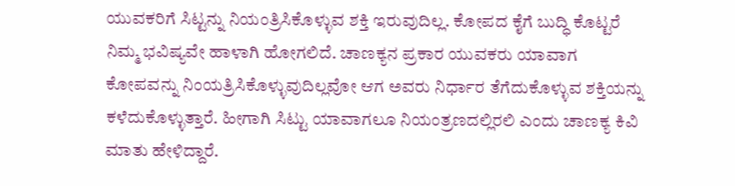ಯುವಕರಿಗೆ ಸಿಟ್ಟನ್ನು ನಿಯಂತ್ರಿಸಿಕೊಳ್ಳುವ ಶಕ್ತಿ ಇರುವುದಿಲ್ಲ. ಕೋಪದ ಕೈಗೆ ಬುದ್ಧಿ ಕೊಟ್ಟರೆ ನಿಮ್ಮ ಭವಿಷ್ಯವೇ ಹಾಳಾಗಿ ಹೋಗಲಿದೆ. ಚಾಣಕ್ಯನ ಪ್ರಕಾರ ಯುವಕರು ಯಾವಾಗ ಕೋಪವನ್ನು ನಿಂಯತ್ರಿಸಿಕೊಳ್ಳುವುದಿಲ್ಲವೋ ಆಗ ಅವರು ನಿರ್ಧಾರ ತೆಗೆದುಕೊಳ್ಳುವ ಶಕ್ತಿಯನ್ನು ಕಳೆದುಕೊಳ್ಳುತ್ತಾರೆ. ಹೀಗಾಗಿ ಸಿಟ್ಟು ಯಾವಾಗಲೂ ನಿಯಂತ್ರಣದಲ್ಲಿರಲಿ ಎಂದು ಚಾಣಕ್ಯ ಕಿವಿ ಮಾತು ಹೇಳಿದ್ದಾರೆ.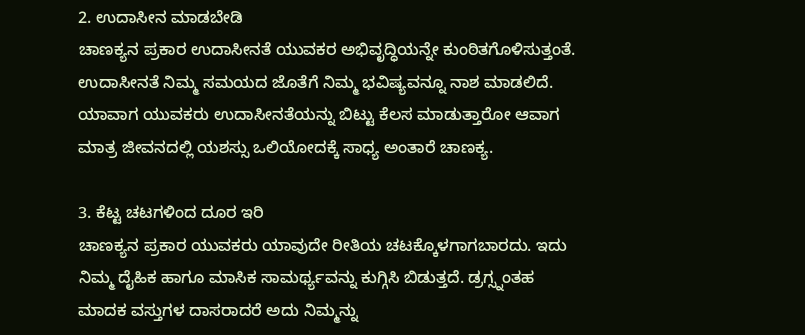2. ಉದಾಸೀನ ಮಾಡಬೇಡಿ
ಚಾಣಕ್ಯನ ಪ್ರಕಾರ ಉದಾಸೀನತೆ ಯುವಕರ ಅಭಿವೃದ್ಧಿಯನ್ನೇ ಕುಂಠಿತಗೊಳಿಸುತ್ತಂತೆ. ಉದಾಸೀನತೆ ನಿಮ್ಮ ಸಮಯದ ಜೊತೆಗೆ ನಿಮ್ಮ ಭವಿಷ್ಯವನ್ನೂ ನಾಶ ಮಾಡಲಿದೆ. ಯಾವಾಗ ಯುವಕರು ಉದಾಸೀನತೆಯನ್ನು ಬಿಟ್ಟು ಕೆಲಸ ಮಾಡುತ್ತಾರೋ ಆವಾಗ ಮಾತ್ರ ಜೀವನದಲ್ಲಿ ಯಶಸ್ಸು ಒಲಿಯೋದಕ್ಕೆ ಸಾಧ್ಯ ಅಂತಾರೆ ಚಾಣಕ್ಯ.

3. ಕೆಟ್ಟ ಚಟಗಳಿಂದ ದೂರ ಇರಿ
ಚಾಣಕ್ಯನ ಪ್ರಕಾರ ಯುವಕರು ಯಾವುದೇ ರೀತಿಯ ಚಟಕ್ಕೊಳಗಾಗಬಾರದು. ಇದು ನಿಮ್ಮ ದೈಹಿಕ ಹಾಗೂ ಮಾಸಿಕ ಸಾಮರ್ಥ್ಯವನ್ನು ಕುಗ್ಗಿಸಿ ಬಿಡುತ್ತದೆ. ಡ್ರಗ್ಸ್ನಂತಹ ಮಾದಕ ವಸ್ತುಗಳ ದಾಸರಾದರೆ ಅದು ನಿಮ್ಮನ್ನು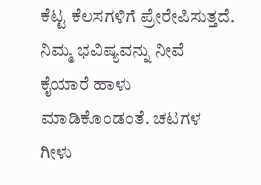ಕೆಟ್ಟ ಕೆಲಸಗಳಿಗೆ ಪ್ರೇರೇಪಿಸುತ್ತದೆ. ನಿಮ್ಮ ಭವಿಷ್ಯವನ್ನು ನೀವೆ ಕೈಯಾರೆ ಹಾಳು ಮಾಡಿಕೊಂಡಂತೆ. ಚಟಗಳ ಗೀಳು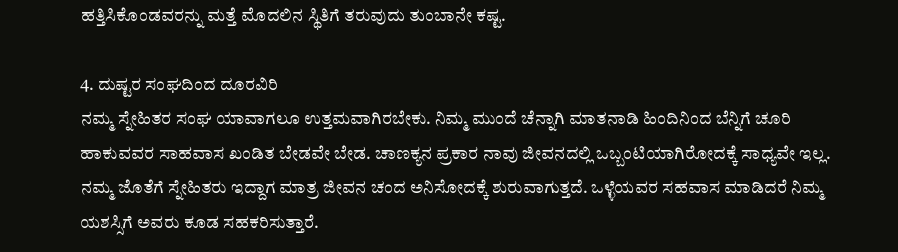ಹತ್ತಿಸಿಕೊಂಡವರನ್ನು ಮತ್ತೆ ಮೊದಲಿನ ಸ್ಥಿತಿಗೆ ತರುವುದು ತುಂಬಾನೇ ಕಷ್ಟ.

4. ದುಷ್ಟರ ಸಂಘದಿಂದ ದೂರವಿರಿ
ನಮ್ಮ ಸ್ನೇಹಿತರ ಸಂಘ ಯಾವಾಗಲೂ ಉತ್ತಮವಾಗಿರಬೇಕು. ನಿಮ್ಮ ಮುಂದೆ ಚೆನ್ನಾಗಿ ಮಾತನಾಡಿ ಹಿಂದಿನಿಂದ ಬೆನ್ನಿಗೆ ಚೂರಿ ಹಾಕುವವರ ಸಾಹವಾಸ ಖಂಡಿತ ಬೇಡವೇ ಬೇಡ. ಚಾಣಕ್ಯನ ಪ್ರಕಾರ ನಾವು ಜೀವನದಲ್ಲಿ ಒಬ್ಬಂಟಿಯಾಗಿರೋದಕ್ಕೆ ಸಾಧ್ಯವೇ ಇಲ್ಲ. ನಮ್ಮ ಜೊತೆಗೆ ಸ್ನೇಹಿತರು ಇದ್ದಾಗ ಮಾತ್ರ ಜೀವನ ಚಂದ ಅನಿಸೋದಕ್ಕೆ ಶುರುವಾಗುತ್ತದೆ. ಒಳ್ಳೆಯವರ ಸಹವಾಸ ಮಾಡಿದರೆ ನಿಮ್ಮ ಯಶಸ್ಸಿಗೆ ಅವರು ಕೂಡ ಸಹಕರಿಸುತ್ತಾರೆ.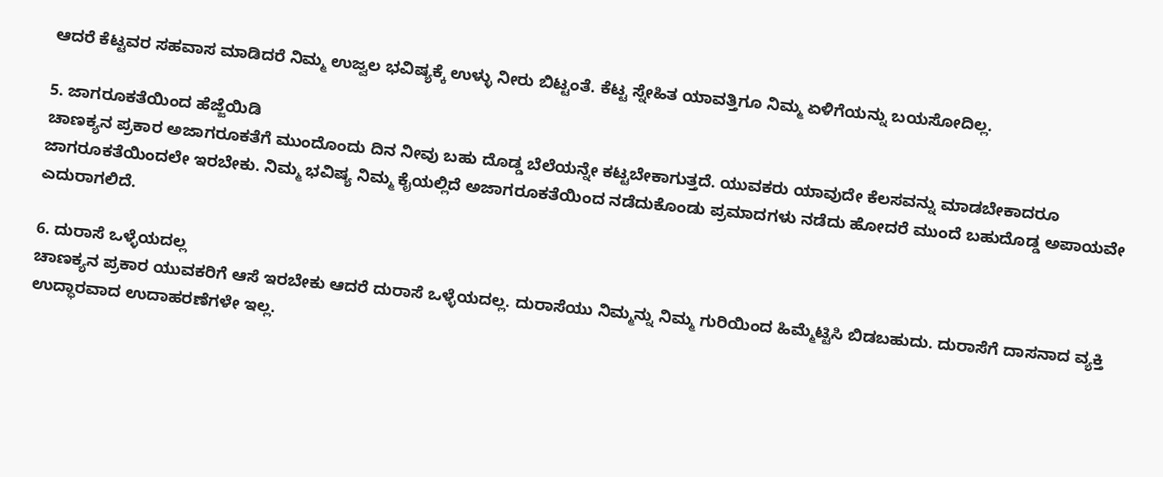ಆದರೆ ಕೆಟ್ಟವರ ಸಹವಾಸ ಮಾಡಿದರೆ ನಿಮ್ಮ ಉಜ್ವಲ ಭವಿಷ್ಯಕ್ಕೆ ಉಳ್ಳು ನೀರು ಬಿಟ್ಟಂತೆ. ಕೆಟ್ಟ ಸ್ನೇಹಿತ ಯಾವತ್ತಿಗೂ ನಿಮ್ಮ ಏಳಿಗೆಯನ್ನು ಬಯಸೋದಿಲ್ಲ.

5. ಜಾಗರೂಕತೆಯಿಂದ ಹೆಜ್ಜೆಯಿಡಿ
ಚಾಣಕ್ಯನ ಪ್ರಕಾರ ಅಜಾಗರೂಕತೆಗೆ ಮುಂದೊಂದು ದಿನ ನೀವು ಬಹು ದೊಡ್ಡ ಬೆಲೆಯನ್ನೇ ಕಟ್ಟಬೇಕಾಗುತ್ತದೆ. ಯುವಕರು ಯಾವುದೇ ಕೆಲಸವನ್ನು ಮಾಡಬೇಕಾದರೂ ಜಾಗರೂಕತೆಯಿಂದಲೇ ಇರಬೇಕು. ನಿಮ್ಮ ಭವಿಷ್ಯ ನಿಮ್ಮ ಕೈಯಲ್ಲಿದೆ ಅಜಾಗರೂಕತೆಯಿಂದ ನಡೆದುಕೊಂಡು ಪ್ರಮಾದಗಳು ನಡೆದು ಹೋದರೆ ಮುಂದೆ ಬಹುದೊಡ್ಡ ಅಪಾಯವೇ ಎದುರಾಗಲಿದೆ.

6. ದುರಾಸೆ ಒಳ್ಳೆಯದಲ್ಲ
ಚಾಣಕ್ಯನ ಪ್ರಕಾರ ಯುವಕರಿಗೆ ಆಸೆ ಇರಬೇಕು ಆದರೆ ದುರಾಸೆ ಒಳ್ಳೆಯದಲ್ಲ. ದುರಾಸೆಯು ನಿಮ್ಮನ್ನು ನಿಮ್ಮ ಗುರಿಯಿಂದ ಹಿಮ್ಮೆಟ್ಟಿಸಿ ಬಿಡಬಹುದು. ದುರಾಸೆಗೆ ದಾಸನಾದ ವ್ಯಕ್ತಿ ಉದ್ಧಾರವಾದ ಉದಾಹರಣೆಗಳೇ ಇಲ್ಲ.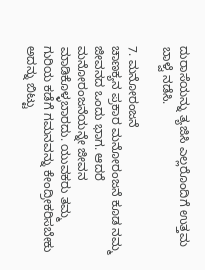ದುರಾಸೆಯನ್ನು ತ್ಯಜಿಸಿ ಎಲ್ಲರೊಂದಿಗೆ ಉತ್ತಮ ಬಾಳ್ವೆ ನಡೆಸಿ.

7. ಮನೋರಂಜನೆ
ಚಾಣಕ್ಯನ ಪ್ರಕಾರ ಮನೋರಂಜನೆ ಕೂಡ ನಮ್ಮ ಜೀವನದ ಒಂದು ಭಾಗ. ಆದರೆ ಮನೋರಂಜನೆಯನ್ನೇ ಜೀವನ ಮಾಡಿಕೊಳ್ಳಬಾರದು. ಯುವಕರು ತಮ್ಮ ಗುರಿಯ ಕಡೆಗೆ ಗಮನವನ್ನು ಕೇಂದ್ರೀಕರಿಸಬೇಕು ಅದನ್ನು ಬಿಟ್ಟು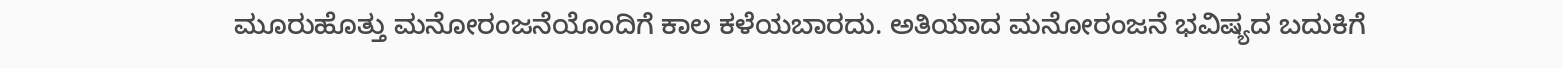ಮೂರುಹೊತ್ತು ಮನೋರಂಜನೆಯೊಂದಿಗೆ ಕಾಲ ಕಳೆಯಬಾರದು. ಅತಿಯಾದ ಮನೋರಂಜನೆ ಭವಿಷ್ಯದ ಬದುಕಿಗೆ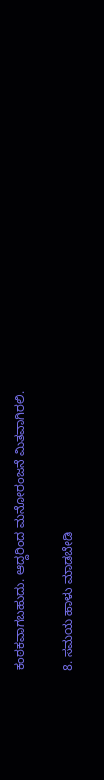ಕಂಠಕವಾಗಬಹುದು. ಆದ್ದರಿಂದ ಮನೋರಂಜನೆ ಮಿತವಾಗಿರಲಿ.

8. ಸಮಯ ಹಾಳು ಮಾಡಬೇಡಿ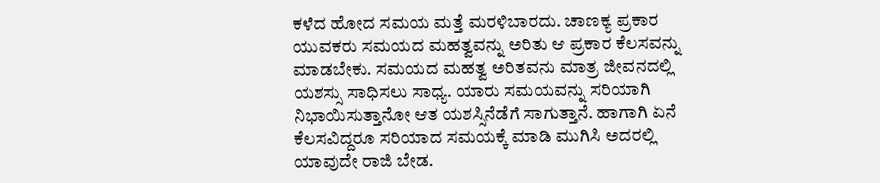ಕಳೆದ ಹೋದ ಸಮಯ ಮತ್ತೆ ಮರಳಿಬಾರದು. ಚಾಣಕ್ಯ ಪ್ರಕಾರ ಯುವಕರು ಸಮಯದ ಮಹತ್ವವನ್ನು ಅರಿತು ಆ ಪ್ರಕಾರ ಕೆಲಸವನ್ನು ಮಾಡಬೇಕು. ಸಮಯದ ಮಹತ್ವ ಅರಿತವನು ಮಾತ್ರ ಜೀವನದಲ್ಲಿ ಯಶಸ್ಸು ಸಾಧಿಸಲು ಸಾಧ್ಯ. ಯಾರು ಸಮಯವನ್ನು ಸರಿಯಾಗಿ ನಿಭಾಯಿಸುತ್ತಾನೋ ಆತ ಯಶಸ್ಸಿನೆಡೆಗೆ ಸಾಗುತ್ತಾನೆ. ಹಾಗಾಗಿ ಏನೆ ಕೆಲಸವಿದ್ದರೂ ಸರಿಯಾದ ಸಮಯಕ್ಕೆ ಮಾಡಿ ಮುಗಿಸಿ ಅದರಲ್ಲಿ ಯಾವುದೇ ರಾಜಿ ಬೇಡ.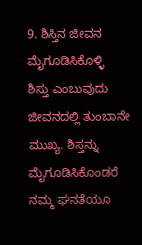9. ಶಿಸ್ತಿನ ಜೀವನ ಮೈಗೂಡಿಸಿಕೊಳ್ಳಿ
ಶಿಸ್ತು ಎಂಬುವುದು ಜೀವನದಲ್ಲಿ ತುಂಬಾನೇ ಮುಖ್ಯ. ಶಿಸ್ತನ್ನು ಮೈಗೂಡಿಸಿಕೊಂಡರೆ ನಮ್ಮ ಘನತೆಯೂ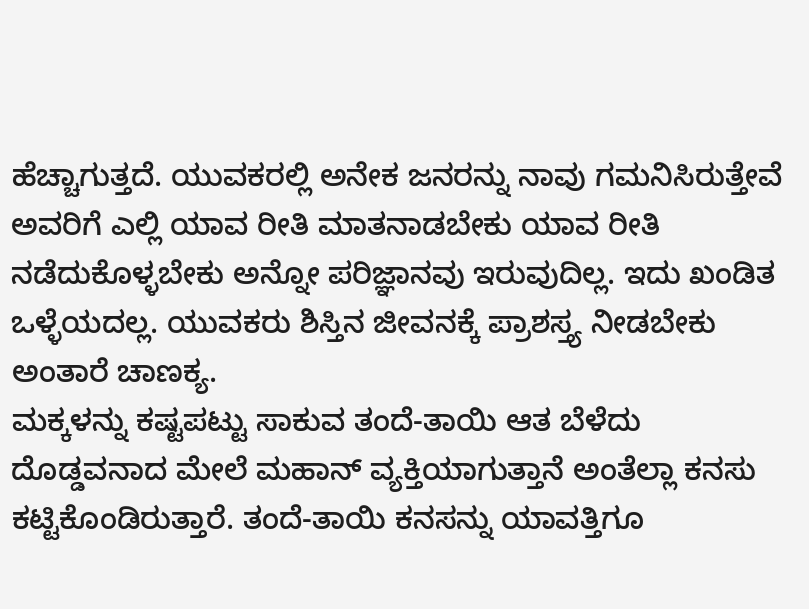ಹೆಚ್ಚಾಗುತ್ತದೆ. ಯುವಕರಲ್ಲಿ ಅನೇಕ ಜನರನ್ನು ನಾವು ಗಮನಿಸಿರುತ್ತೇವೆ ಅವರಿಗೆ ಎಲ್ಲಿ ಯಾವ ರೀತಿ ಮಾತನಾಡಬೇಕು ಯಾವ ರೀತಿ ನಡೆದುಕೊಳ್ಳಬೇಕು ಅನ್ನೋ ಪರಿಜ್ಞಾನವು ಇರುವುದಿಲ್ಲ. ಇದು ಖಂಡಿತ ಒಳ್ಳೆಯದಲ್ಲ. ಯುವಕರು ಶಿಸ್ತಿನ ಜೀವನಕ್ಕೆ ಪ್ರಾಶಸ್ತ್ಯ ನೀಡಬೇಕು ಅಂತಾರೆ ಚಾಣಕ್ಯ.
ಮಕ್ಕಳನ್ನು ಕಷ್ಟಪಟ್ಟು ಸಾಕುವ ತಂದೆ-ತಾಯಿ ಆತ ಬೆಳೆದು ದೊಡ್ಡವನಾದ ಮೇಲೆ ಮಹಾನ್ ವ್ಯಕ್ತಿಯಾಗುತ್ತಾನೆ ಅಂತೆಲ್ಲಾ ಕನಸು ಕಟ್ಟಿಕೊಂಡಿರುತ್ತಾರೆ. ತಂದೆ-ತಾಯಿ ಕನಸನ್ನು ಯಾವತ್ತಿಗೂ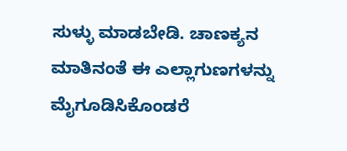ಸುಳ್ಳು ಮಾಡಬೇಡಿ. ಚಾಣಕ್ಯನ ಮಾತಿನಂತೆ ಈ ಎಲ್ಲಾಗುಣಗಳನ್ನು ಮೈಗೂಡಿಸಿಕೊಂಡರೆ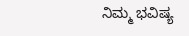ನಿಮ್ಮ ಭವಿಷ್ಯ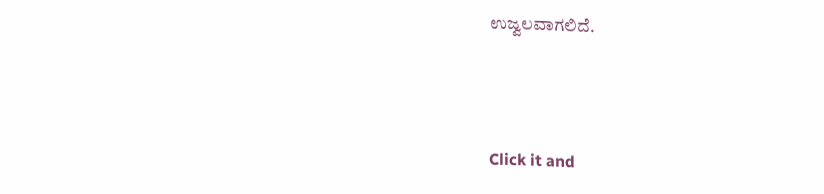ಉಜ್ವಲವಾಗಲಿದೆ.



Click it and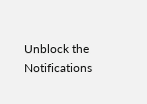Unblock the Notifications